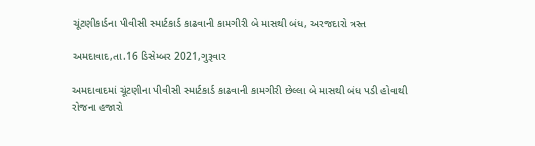ચૂંટણીકાર્ડના પીવીસી સ્માર્ટકાર્ડ કાઢવાની કામગીરી બે માસથી બંધ, અરજદારો ત્રસ્ત

અમદાવાદ,તા.16 ડિસેમ્બર 2021,ગુરૂવાર

અમદાવાદમાં ચૂંટણીના પીવીસી સ્માર્ટકાર્ડ કાઢવાની કામગીરી છેલ્લા બે માસથી બંધ પડી હોવાથી રોજના હજારો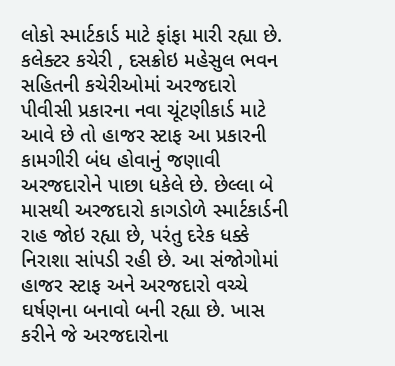લોકો સ્માર્ટકાર્ડ માટે ફાંફા મારી રહ્યા છે. કલેક્ટર કચેરી , દસક્રોઇ મહેસુલ ભવન સહિતની કચેરીઓમાં અરજદારો પીવીસી પ્રકારના નવા ચૂંટણીકાર્ડ માટે આવે છે તો હાજર સ્ટાફ આ પ્રકારની કામગીરી બંધ હોવાનું જણાવી અરજદારોને પાછા ધકેલે છે. છેલ્લા બે માસથી અરજદારો કાગડોળે સ્માર્ટકાર્ડની રાહ જોઇ રહ્યા છે, પરંતુ દરેક ધક્કે નિરાશા સાંપડી રહી છે. આ સંજોગોમાં હાજર સ્ટાફ અને અરજદારો વચ્ચે ઘર્ષણના બનાવો બની રહ્યા છે. ખાસ કરીને જે અરજદારોના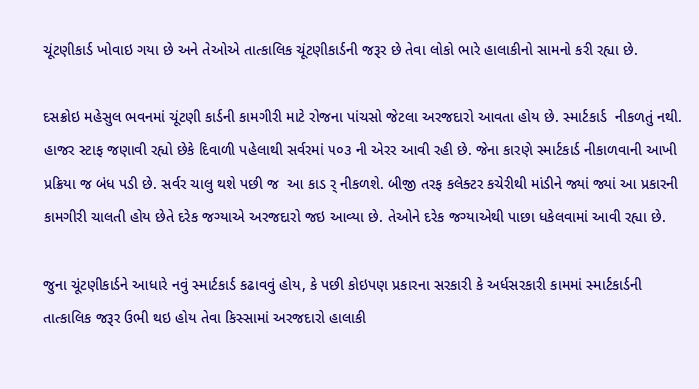ચૂંટણીકાર્ડ ખોવાઇ ગયા છે અને તેઓએ તાત્કાલિક ચૂંટણીકાર્ડની જરૂર છે તેવા લોકો ભારે હાલાકીનો સામનો કરી રહ્યા છે.

દસક્રોઇ મહેસુલ ભવનમાં ચૂંટણી કાર્ડની કામગીરી માટે રોજના પાંચસો જેટલા અરજદારો આવતા હોય છે. સ્માર્ટકાર્ડ  નીકળતું નથી. હાજર સ્ટાફ જણાવી રહ્યો છેકે દિવાળી પહેલાથી સર્વરમાં ૫૦૩ ની એરર આવી રહી છે. જેના કારણે સ્માર્ટકાર્ડ નીકાળવાની આખી પ્રક્રિયા જ બંધ પડી છે. સર્વર ચાલુ થશે પછી જ  આ કાડ ર્ નીકળશે. બીજી તરફ કલેક્ટર કચેરીથી માંડીને જ્યાં જ્યાં આ પ્રકારની કામગીરી ચાલતી હોય છેતે દરેક જગ્યાએ અરજદારો જઇ આવ્યા છે. તેઓને દરેક જગ્યાએથી પાછા ધકેલવામાં આવી રહ્યા છે.

જુના ચૂંટણીકાર્ડને આધારે નવું સ્માર્ટકાર્ડ કઢાવવું હોય, કે પછી કોઇપણ પ્રકારના સરકારી કે અર્ધસરકારી કામમાં સ્માર્ટકાર્ડની તાત્કાલિક જરૂર ઉભી થઇ હોય તેવા કિસ્સામાં અરજદારો હાલાકી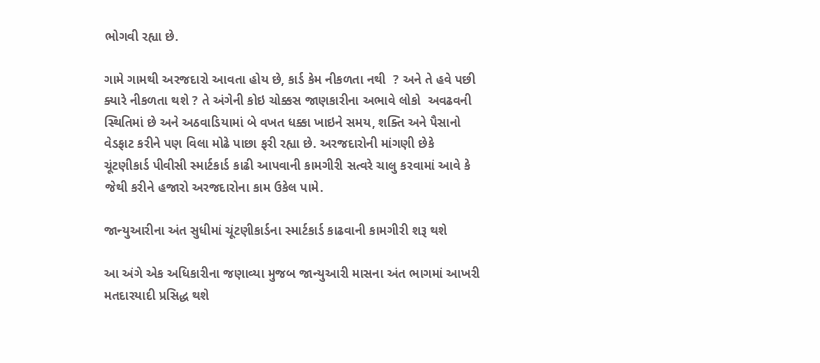ભોગવી રહ્યા છે.

ગામે ગામથી અરજદારો આવતા હોય છે, કાર્ડ કેમ નીકળતા નથી  ? અને તે હવે પછી ક્યારે નીકળતા થશે ? તે અંગેની કોઇ ચોક્કસ જાણકારીના અભાવે લોકો  અવઢવની સ્થિતિમાં છે અને અઠવાડિયામાં બે વખત ધક્કા ખાઇને સમય, શક્તિ અને પૈસાનો વેડફાટ કરીને પણ વિલા મોઢે પાછા ફરી રહ્યા છે. અરજદારોની માંગણી છેકે ચૂંટણીકાર્ડ પીવીસી સ્માર્ટકાર્ડ કાઢી આપવાની કામગીરી સત્વરે ચાલુ કરવામાં આવે કે જેથી કરીને હજારો અરજદારોના કામ ઉકેલ પામે.

જાન્યુઆરીના અંત સુધીમાં ચૂંટણીકાર્ડના સ્માર્ટકાર્ડ કાઢવાની કામગીરી શરૂ થશે

આ અંગે એક અધિકારીના જણાવ્યા મુજબ જાન્યુઆરી માસના અંત ભાગમાં આખરી મતદારયાદી પ્રસિદ્ધ થશે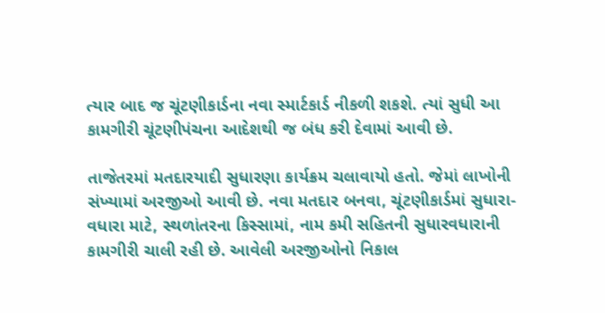ત્યાર બાદ જ ચૂંટણીકાર્ડના નવા સ્માર્ટકાર્ડ નીકળી શકશે. ત્યાં સુધી આ કામગીરી ચૂંટણીપંચના આદેશથી જ બંધ કરી દેવામાં આવી છે.

તાજેતરમાં મતદારયાદી સુધારણા કાર્યક્રમ ચલાવાયો હતો. જેમાં લાખોની સંખ્યામાં અરજીઓ આવી છે. નવા મતદાર બનવા, ચૂંટણીકાર્ડમાં સુધારા-વધારા માટે, સ્થળાંતરના કિસ્સામાં, નામ કમી સહિતની સુધારવધારાની કામગીરી ચાલી રહી છે. આવેલી અરજીઓનો નિકાલ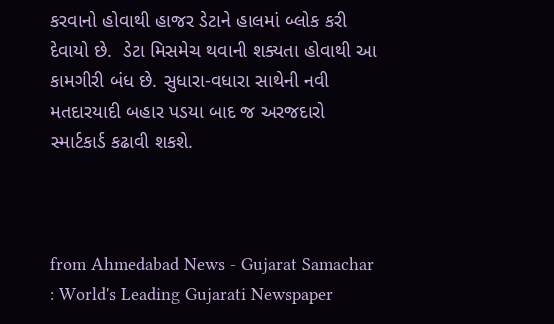કરવાનો હોવાથી હાજર ડેટાને હાલમાં બ્લોક કરી દેવાયો છે.  ડેટા મિસમેચ થવાની શક્યતા હોવાથી આ કામગીરી બંધ છે. સુધારા-વધારા સાથેની નવી મતદારયાદી બહાર પડયા બાદ જ અરજદારો સ્માર્ટકાર્ડ કઢાવી શકશે.



from Ahmedabad News - Gujarat Samachar : World's Leading Gujarati Newspaper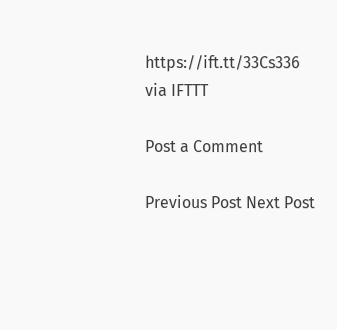https://ift.tt/33Cs336
via IFTTT

Post a Comment

Previous Post Next Post